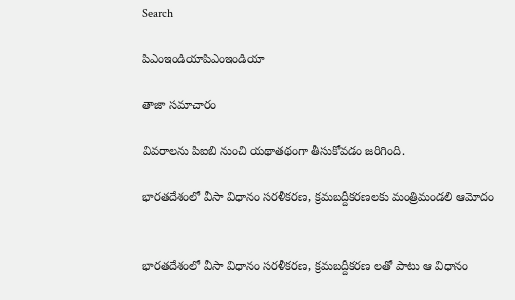Search

పిఎంఇండియాపిఎంఇండియా

తాజా స‌మాచారం

వివరాలను పిఐబి నుంచి యథాతథంగా తీసుకోవడం జరిగింది.

భారతదేశంలో వీసా విధానం సరళీకరణ, క్రమబద్దీకరణలకు మంత్రిమండలి ఆమోదం


భారతదేశంలో వీసా విధానం సరళీకరణ, క్రమబద్దీకరణ లతో పాటు ఆ విధానం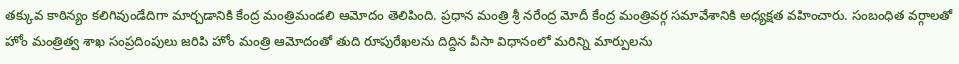తక్కువ కాఠిన్యం కలిగివుండేదిగా మార్చడానికి కేంద్ర మంత్రిమండలి ఆమోదం తెలిపింది. ప్రధాన మంత్రి శ్రీ నరేంద్ర మోదీ కేంద్ర మంత్రివర్గ సమావేశానికి అధ్యక్షత వహించారు. సంబంధిత వర్గాలతో హోం మంత్రిత్వ శాఖ సంప్రదింపులు జరిపి హోం మంత్రి ఆమోదంతో తుది రూపురేఖలను దిద్దిన వీసా విధానంలో మరిన్ని మార్పులను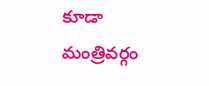కూడా మంత్రివర్గం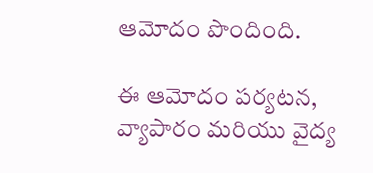ఆమోదం పొందింది.

ఈ ఆమోదం పర్యటన, వ్యాపారం మరియు వైద్య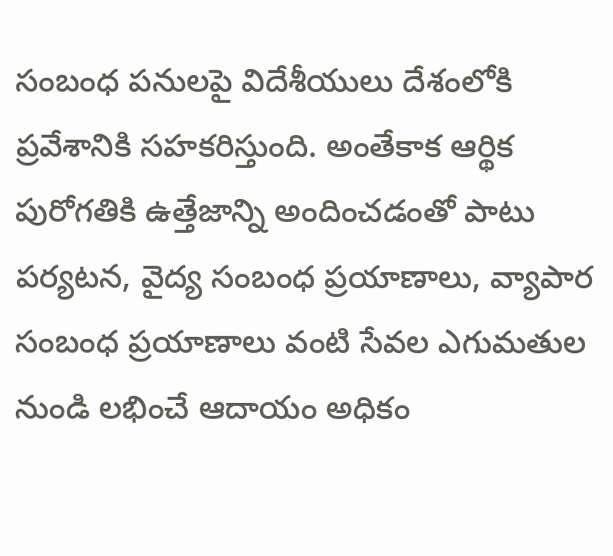సంబంధ పనులపై విదేశీయులు దేశంలోకి ప్రవేశానికి సహకరిస్తుంది. అంతేకాక ఆర్థిక పురోగతికి ఉత్తేజాన్ని అందించడంతో పాటు పర్యటన, వైద్య సంబంధ ప్రయాణాలు, వ్యాపార సంబంధ ప్రయాణాలు వంటి సేవల ఎగుమతుల నుండి లభించే ఆదాయం అధికం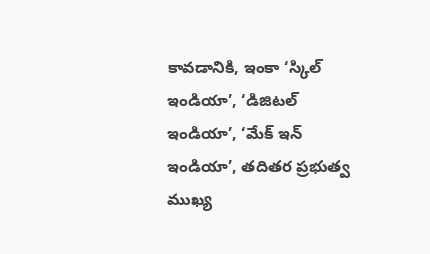కావడానికి, ఇంకా ‘స్కిల్ ఇండియా’, ‘డిజిటల్ ఇండియా’, ‘మేక్ ఇన్ ఇండియా’, తదితర ప్రభుత్వ ముఖ్య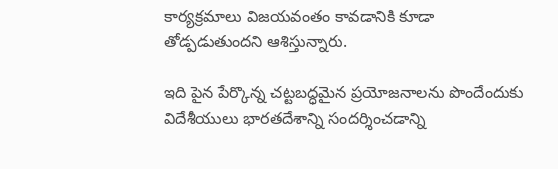కార్యక్రమాలు విజయవంతం కావడానికి కూడా తోడ్పడుతుందని ఆశిస్తున్నారు.

ఇది పైన పేర్కొన్న చట్టబద్ధమైన ప్రయోజనాలను పొందేందుకు విదేశీయులు భారతదేశాన్ని సందర్శించడాన్ని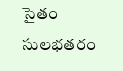సైతం సులభతరం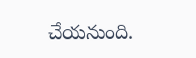చేయనుంది.